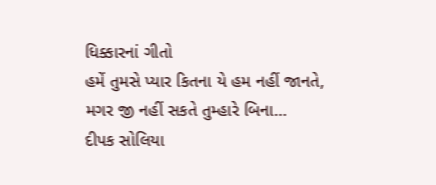ધિક્કારનાં ગીતો
હમેં તુમસે પ્યાર કિતના યે હમ નહીં જાનતે, મગર જી નહીં સકતે તુમ્હારે બિના…
દીપક સોલિયા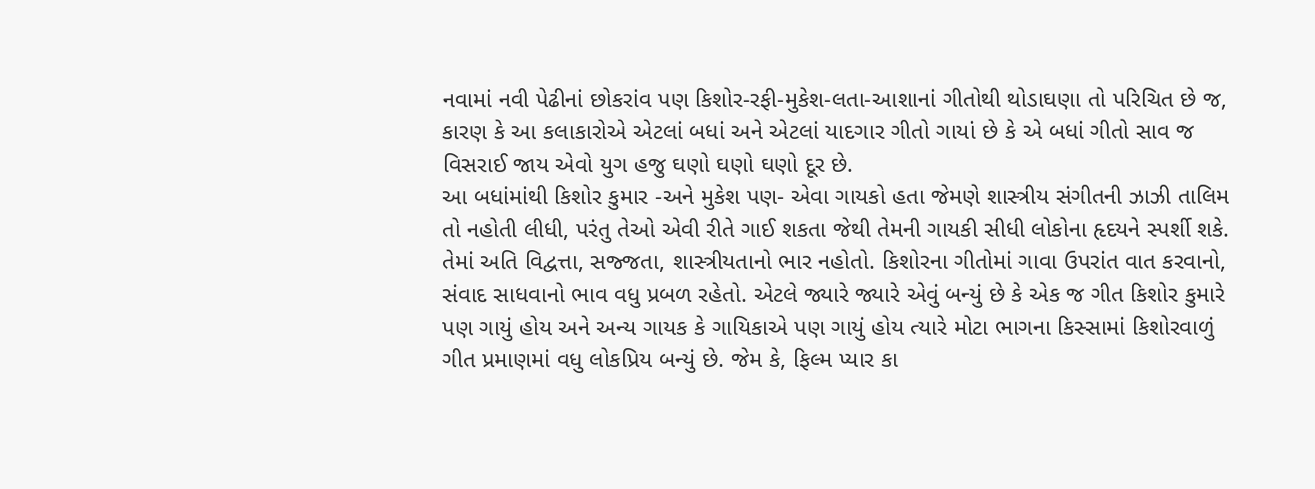નવામાં નવી પેઢીનાં છોકરાંવ પણ કિશોર-રફી-મુકેશ-લતા-આશાનાં ગીતોથી થોડાઘણા તો પરિચિત છે જ, કારણ કે આ કલાકારોએ એટલાં બધાં અને એટલાં યાદગાર ગીતો ગાયાં છે કે એ બધાં ગીતો સાવ જ વિસરાઈ જાય એવો યુગ હજુ ઘણો ઘણો ઘણો દૂર છે.
આ બધાંમાંથી કિશોર કુમાર -અને મુકેશ પણ- એવા ગાયકો હતા જેમણે શાસ્ત્રીય સંગીતની ઝાઝી તાલિમ તો નહોતી લીધી, પરંતુ તેઓ એવી રીતે ગાઈ શકતા જેથી તેમની ગાયકી સીધી લોકોના હૃદયને સ્પર્શી શકે. તેમાં અતિ વિદ્વત્તા, સજ્જતા, શાસ્ત્રીયતાનો ભાર નહોતો. કિશોરના ગીતોમાં ગાવા ઉપરાંત વાત કરવાનો, સંવાદ સાધવાનો ભાવ વધુ પ્રબળ રહેતો. એટલે જ્યારે જ્યારે એવું બન્યું છે કે એક જ ગીત કિશોર કુમારે પણ ગાયું હોય અને અન્ય ગાયક કે ગાયિકાએ પણ ગાયું હોય ત્યારે મોટા ભાગના કિસ્સામાં કિશોરવાળું ગીત પ્રમાણમાં વધુ લોકપ્રિય બન્યું છે. જેમ કે, ફિલ્મ પ્યાર કા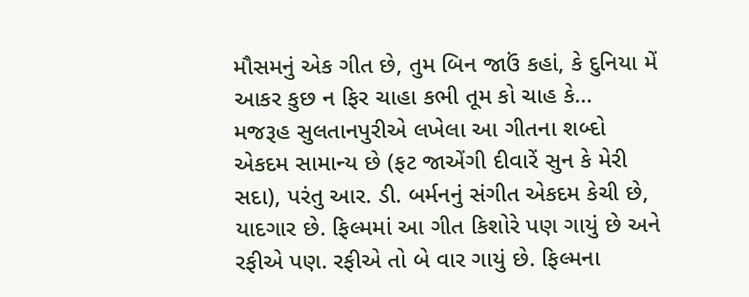મૌસમનું એક ગીત છે, તુમ બિન જાઉં કહાં, કે દુનિયા મેં આકર કુછ ન ફિર ચાહા કભી તૂમ કો ચાહ કે…
મજરૂહ સુલતાનપુરીએ લખેલા આ ગીતના શબ્દો એકદમ સામાન્ય છે (ફટ જાએંગી દીવારેં સુન કે મેરી સદા), પરંતુ આર. ડી. બર્મનનું સંગીત એકદમ કેચી છે, યાદગાર છે. ફિલ્મમાં આ ગીત કિશોરે પણ ગાયું છે અને રફીએ પણ. રફીએ તો બે વાર ગાયું છે. ફિલ્મના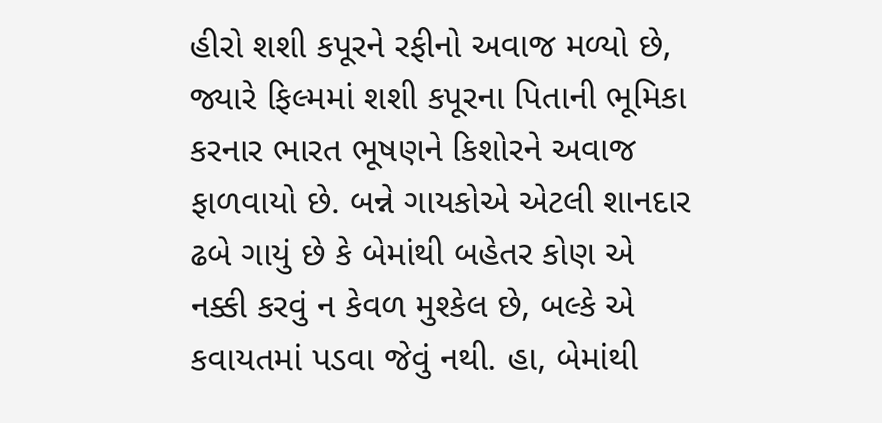હીરો શશી કપૂરને રફીનો અવાજ મળ્યો છે, જ્યારે ફિલ્મમાં શશી કપૂરના પિતાની ભૂમિકા કરનાર ભારત ભૂષણને કિશોરને અવાજ ફાળવાયો છે. બન્ને ગાયકોએ એટલી શાનદાર ઢબે ગાયું છે કે બેમાંથી બહેતર કોણ એ નક્કી કરવું ન કેવળ મુશ્કેલ છે, બલ્કે એ કવાયતમાં પડવા જેવું નથી. હા, બેમાંથી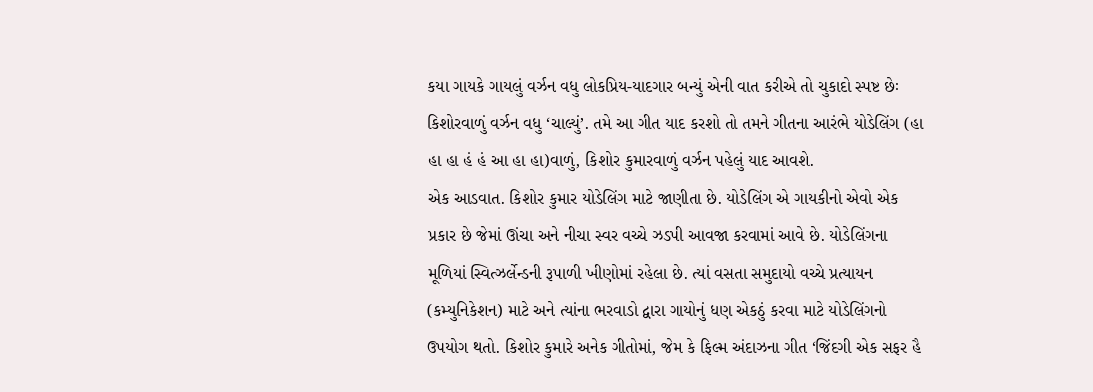કયા ગાયકે ગાયલું વર્ઝન વધુ લોકપ્રિય-યાદગાર બન્યું એની વાત કરીએ તો ચુકાદો સ્પષ્ટ છેઃ કિશોરવાળું વર્ઝન વધુ ‘ચાલ્યું’. તમે આ ગીત યાદ કરશો તો તમને ગીતના આરંભે યોડેલિંગ (હા હા હા હં હં આ હા હા)વાળું, કિશોર કુમારવાળું વર્ઝન પહેલું યાદ આવશે.
એક આડવાત. કિશોર કુમાર યોડેલિંગ માટે જાણીતા છે. યોડેલિંગ એ ગાયકીનો એવો એક પ્રકાર છે જેમાં ઊંચા અને નીચા સ્વર વચ્ચે ઝડપી આવજા કરવામાં આવે છે. યોડેલિંગના મૂળિયાં સ્વિત્ઝર્લેન્ડની રૂપાળી ખીણોમાં રહેલા છે. ત્યાં વસતા સમુદાયો વચ્ચે પ્રત્યાયન (કમ્યુનિકેશન) માટે અને ત્યાંના ભરવાડો દ્વારા ગાયોનું ધણ એકઠું કરવા માટે યોડેલિંગનો ઉપયોગ થતો. કિશોર કુમારે અનેક ગીતોમાં, જેમ કે ફિલ્મ અંદાઝના ગીત ‘જિંદગી એક સફર હૈ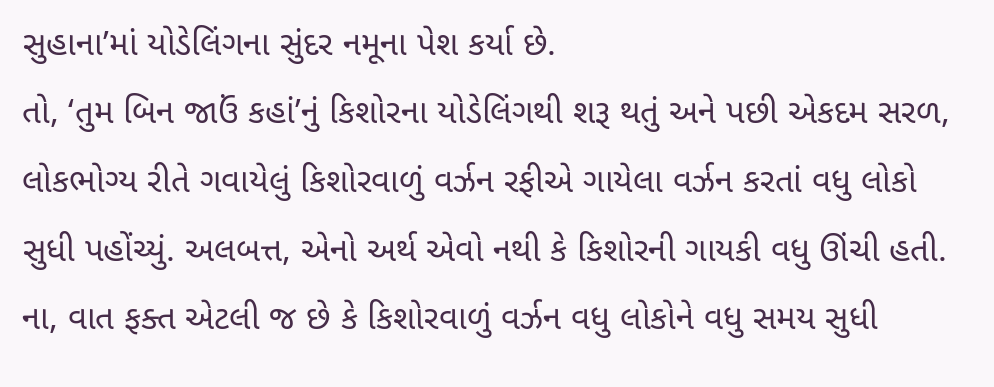સુહાના’માં યોડેલિંગના સુંદર નમૂના પેશ કર્યા છે.
તો, ‘તુમ બિન જાઉં કહાં’નું કિશોરના યોડેલિંગથી શરૂ થતું અને પછી એકદમ સરળ, લોકભોગ્ય રીતે ગવાયેલું કિશોરવાળું વર્ઝન રફીએ ગાયેલા વર્ઝન કરતાં વધુ લોકો સુધી પહોંચ્યું. અલબત્ત, એનો અર્થ એવો નથી કે કિશોરની ગાયકી વધુ ઊંચી હતી. ના, વાત ફક્ત એટલી જ છે કે કિશોરવાળું વર્ઝન વધુ લોકોને વધુ સમય સુધી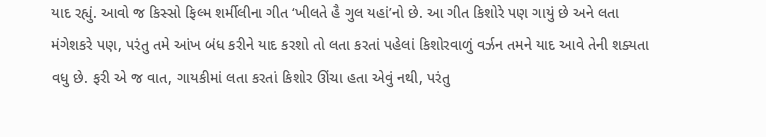યાદ રહ્યું. આવો જ કિસ્સો ફિલ્મ શર્મીલીના ગીત ‘ખીલતે હૈ ગુલ યહાં’નો છે. આ ગીત કિશોરે પણ ગાયું છે અને લતા મંગેશકરે પણ, પરંતુ તમે આંખ બંધ કરીને યાદ કરશો તો લતા કરતાં પહેલાં કિશોરવાળું વર્ઝન તમને યાદ આવે તેની શક્યતા વધુ છે. ફરી એ જ વાત, ગાયકીમાં લતા કરતાં કિશોર ઊંચા હતા એવું નથી, પરંતુ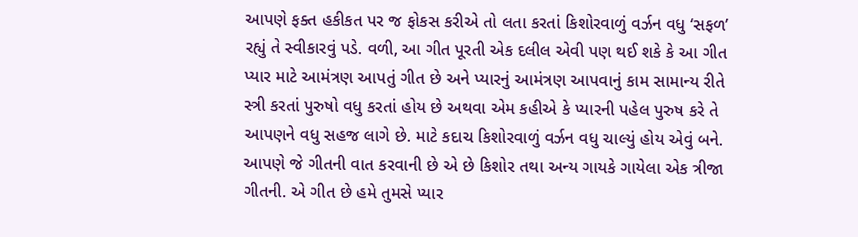આપણે ફક્ત હકીકત પર જ ફોકસ કરીએ તો લતા કરતાં કિશોરવાળું વર્ઝન વધુ ‘સફળ’ રહ્યું તે સ્વીકારવું પડે. વળી, આ ગીત પૂરતી એક દલીલ એવી પણ થઈ શકે કે આ ગીત પ્યાર માટે આમંત્રણ આપતું ગીત છે અને પ્યારનું આમંત્રણ આપવાનું કામ સામાન્ય રીતે સ્ત્રી કરતાં પુરુષો વધુ કરતાં હોય છે અથવા એમ કહીએ કે પ્યારની પહેલ પુરુષ કરે તે આપણને વધુ સહજ લાગે છે. માટે કદાચ કિશોરવાળું વર્ઝન વધુ ચાલ્યું હોય એવું બને.
આપણે જે ગીતની વાત કરવાની છે એ છે કિશોર તથા અન્ય ગાયકે ગાયેલા એક ત્રીજા ગીતની. એ ગીત છે હમે તુમસે પ્યાર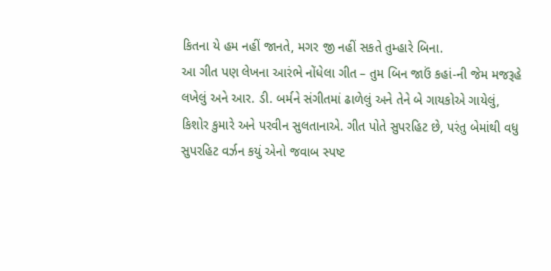કિતના યે હમ નહીં જાનતે, મગર જી નહીં સકતે તુમ્હારે બિના.
આ ગીત પણ લેખના આરંભે નોંધેલા ગીત – તુમ બિન જાઉં કહાં-ની જેમ મજરૂહે લખેલું અને આર. ડી. બર્મને સંગીતમાં ઢાળેલું અને તેને બે ગાયકોએ ગાયેલું, કિશોર કુમારે અને પરવીન સુલતાનાએ. ગીત પોતે સુપરહિટ છે, પરંતુ બેમાંથી વધુ સુપરહિટ વર્ઝન કયું એનો જવાબ સ્પષ્ટ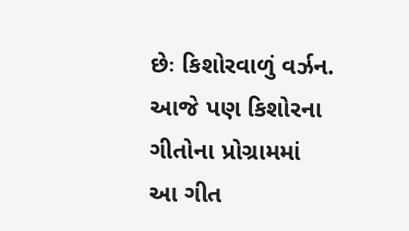છેઃ કિશોરવાળું વર્ઝન. આજે પણ કિશોરના ગીતોના પ્રોગ્રામમાં આ ગીત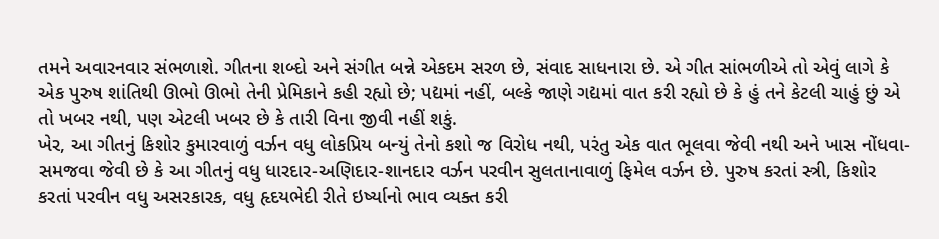તમને અવારનવાર સંભળાશે. ગીતના શબ્દો અને સંગીત બન્ને એકદમ સરળ છે, સંવાદ સાધનારા છે. એ ગીત સાંભળીએ તો એવું લાગે કે એક પુરુષ શાંતિથી ઊભો ઊભો તેની પ્રેમિકાને કહી રહ્યો છે; પદ્યમાં નહીં, બલ્કે જાણે ગદ્યમાં વાત કરી રહ્યો છે કે હું તને કેટલી ચાહું છું એ તો ખબર નથી, પણ એટલી ખબર છે કે તારી વિના જીવી નહીં શકું.
ખેર, આ ગીતનું કિશોર કુમારવાળું વર્ઝન વધુ લોકપ્રિય બન્યું તેનો કશો જ વિરોધ નથી, પરંતુ એક વાત ભૂલવા જેવી નથી અને ખાસ નોંધવા-સમજવા જેવી છે કે આ ગીતનું વધુ ધારદાર-અણિદાર-શાનદાર વર્ઝન પરવીન સુલતાનાવાળું ફિમેલ વર્ઝન છે. પુરુષ કરતાં સ્ત્રી, કિશોર કરતાં પરવીન વધુ અસરકારક, વધુ હૃદયભેદી રીતે ઇર્ષ્યાનો ભાવ વ્યક્ત કરી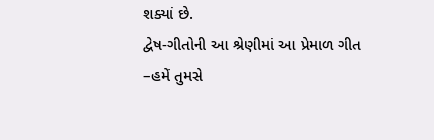શક્યાં છે.
દ્વેષ-ગીતોની આ શ્રેણીમાં આ પ્રેમાળ ગીત –હમેં તુમસે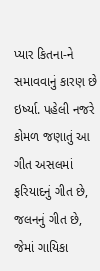પ્યાર કિતના-ને સમાવવાનું કારણ છે ઇર્ષ્યા. પહેલી નજરે કોમળ જણાતું આ ગીત અસલમાં ફરિયાદનું ગીત છે, જલનનું ગીત છે, જેમાં ગાયિકા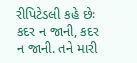રીપિટેડલી કહે છેઃ કદર ન જાની, કદર ન જાની. તને મારી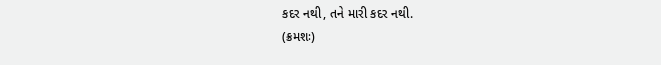કદર નથી, તને મારી કદર નથી.
(ક્રમશઃ)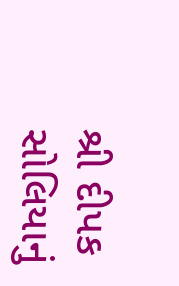શ્રી દીપક સોલિયાનું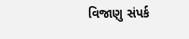વિજાણુ સંપર્ક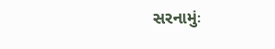સરનામુંઃ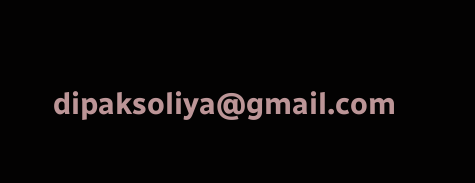dipaksoliya@gmail.com